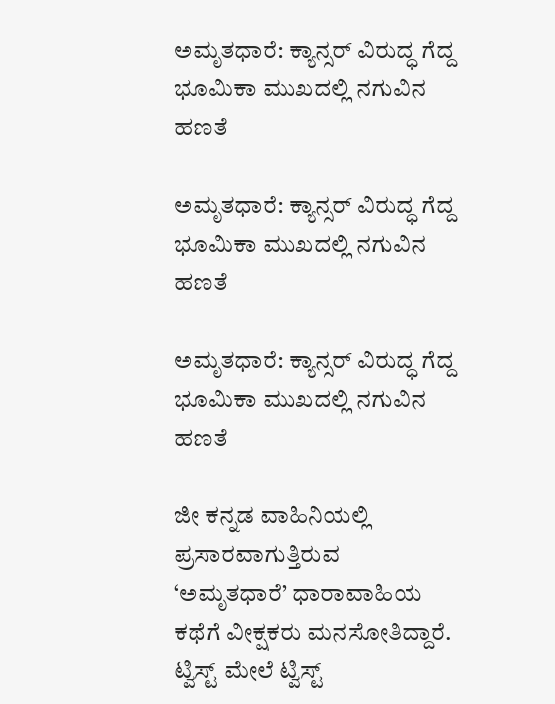ಅಮೃತಧಾರೆ: ಕ್ಯಾನ್ಸರ್ ವಿರುದ್ಧ ಗೆದ್ದ ಭೂಮಿಕಾ ಮುಖದಲ್ಲಿ ನಗುವಿನ ಹಣತೆ

ಅಮೃತಧಾರೆ: ಕ್ಯಾನ್ಸರ್ ವಿರುದ್ಧ ಗೆದ್ದ ಭೂಮಿಕಾ ಮುಖದಲ್ಲಿ ನಗುವಿನ ಹಣತೆ

ಅಮೃತಧಾರೆ: ಕ್ಯಾನ್ಸರ್ ವಿರುದ್ಧ ಗೆದ್ದ ಭೂಮಿಕಾ ಮುಖದಲ್ಲಿ ನಗುವಿನ ಹಣತೆ

ಜೀ ಕನ್ನಡ ವಾಹಿನಿಯಲ್ಲಿ ಪ್ರಸಾರವಾಗುತ್ತಿರುವ ‘ಅಮೃತಧಾರೆ’ ಧಾರಾವಾಹಿಯ ಕಥೆಗೆ ವೀಕ್ಷಕರು ಮನಸೋತಿದ್ದಾರೆ. ಟ್ವಿಸ್ಟ್‌ ಮೇಲೆ ಟ್ವಿಸ್ಟ್‌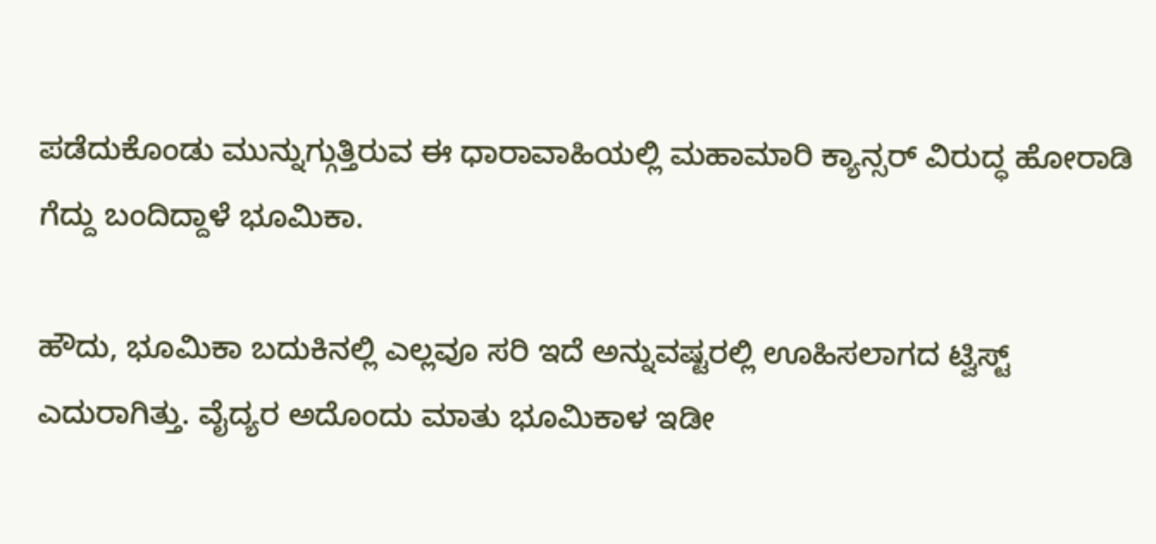ಪಡೆದುಕೊಂಡು ಮುನ್ನುಗ್ಗುತ್ತಿರುವ ಈ ಧಾರಾವಾಹಿಯಲ್ಲಿ ಮಹಾಮಾರಿ ಕ್ಯಾನ್ಸರ್ ವಿರುದ್ಧ ಹೋರಾಡಿ ಗೆದ್ದು ಬಂದಿದ್ದಾಳೆ ಭೂಮಿಕಾ.

ಹೌದು, ಭೂಮಿಕಾ ಬದುಕಿನಲ್ಲಿ ಎಲ್ಲವೂ ಸರಿ ಇದೆ ಅನ್ನುವಷ್ಟರಲ್ಲಿ ಊಹಿಸಲಾಗದ ಟ್ವಿಸ್ಟ್ ಎದುರಾಗಿತ್ತು. ವೈದ್ಯರ ಅದೊಂದು ಮಾತು ಭೂಮಿಕಾಳ ಇಡೀ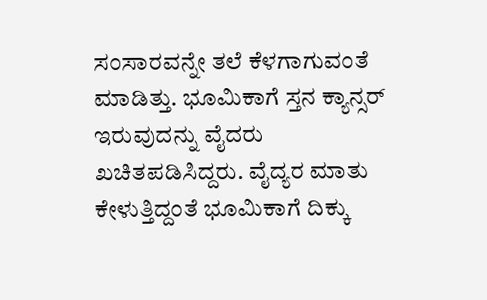ಸಂಸಾರವನ್ನೇ ತಲೆ ಕೆಳಗಾಗುವಂತೆ ಮಾಡಿತ್ತು. ಭೂಮಿಕಾಗೆ ಸ್ತನ ಕ್ಯಾನ್ಸರ್ ಇರುವುದನ್ನು ವೈದರು ಖಚಿತಪಡಿಸಿದ್ದರು. ವೈದ್ಯರ ಮಾತು ಕೇಳುತ್ತಿದ್ದಂತೆ ಭೂಮಿಕಾಗೆ ದಿಕ್ಕು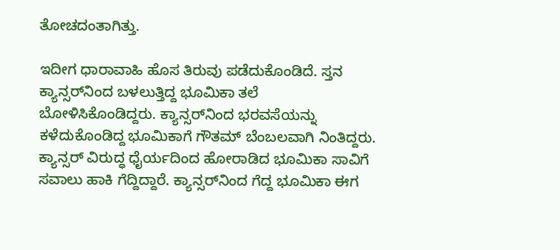ತೋಚದಂತಾಗಿತ್ತು.

ಇದೀಗ ಧಾರಾವಾಹಿ ಹೊಸ ತಿರುವು ಪಡೆದುಕೊಂಡಿದೆ. ಸ್ತನ ಕ್ಯಾನ್ಸರ್‌ನಿಂದ ಬಳಲುತ್ತಿದ್ದ ಭೂಮಿಕಾ ತಲೆ ಬೋಳಿಸಿಕೊಂಡಿದ್ದರು. ಕ್ಯಾನ್ಸರ್‌ನಿಂದ ಭರವಸೆಯನ್ನು ಕಳೆದುಕೊಂಡಿದ್ದ ಭೂಮಿಕಾಗೆ ಗೌತಮ್‌ ಬೆಂಬಲವಾಗಿ ನಿಂತಿದ್ದರು. ಕ್ಯಾನ್ಸರ್ ವಿರುದ್ಧ ಧೈರ್ಯದಿಂದ ಹೋರಾಡಿದ ಭೂಮಿಕಾ ಸಾವಿಗೆ ಸವಾಲು ಹಾಕಿ ಗೆದ್ದಿದ್ದಾರೆ. ಕ್ಯಾನ್ಸರ್‌ನಿಂದ ಗೆದ್ದ ಭೂಮಿಕಾ ಈಗ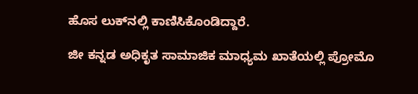ಹೊಸ ಲುಕ್‌ನಲ್ಲಿ ಕಾಣಿಸಿಕೊಂಡಿದ್ದಾರೆ.

ಜೀ ಕನ್ನಡ ಅಧಿಕೃತ ಸಾಮಾಜಿಕ ಮಾಧ್ಯಮ ಖಾತೆಯಲ್ಲಿ ಪ್ರೋಮೊ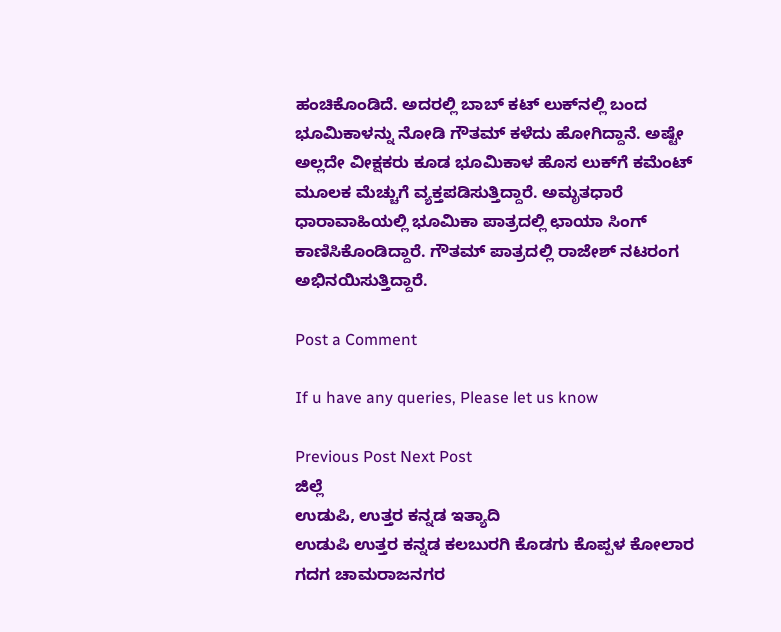ಹಂಚಿಕೊಂಡಿದೆ. ಅದರಲ್ಲಿ ಬಾಬ್ ಕಟ್ ಲುಕ್‌ನಲ್ಲಿ ಬಂದ ಭೂಮಿಕಾಳನ್ನು ನೋಡಿ ಗೌತಮ್ ಕಳೆದು ಹೋಗಿದ್ದಾನೆ. ಅಷ್ಟೇ ಅಲ್ಲದೇ ವೀಕ್ಷಕರು ಕೂಡ ಭೂಮಿಕಾಳ ಹೊಸ ಲುಕ್‌ಗೆ ಕಮೆಂಟ್ ಮೂಲಕ ಮೆಚ್ಚುಗೆ ವ್ಯಕ್ತಪಡಿಸುತ್ತಿದ್ದಾರೆ. ಅಮೃತಧಾರೆ ಧಾರಾವಾಹಿಯಲ್ಲಿ ಭೂಮಿಕಾ ಪಾತ್ರದಲ್ಲಿ ಛಾಯಾ ಸಿಂಗ್ ಕಾಣಿಸಿಕೊಂಡಿದ್ದಾರೆ. ಗೌತಮ್‌ ಪಾತ್ರದಲ್ಲಿ ರಾಜೇಶ್ ನಟರಂಗ ಅಭಿನಯಿಸುತ್ತಿದ್ದಾರೆ.

Post a Comment

If u have any queries, Please let us know

Previous Post Next Post
ಜಿಲ್ಲೆ
ಉಡುಪಿ, ಉತ್ತರ ಕನ್ನಡ ಇತ್ಯಾದಿ
ಉಡುಪಿ ಉತ್ತರ ಕನ್ನಡ ಕಲಬುರಗಿ ಕೊಡಗು ಕೊಪ್ಪಳ ಕೋಲಾರ ಗದಗ ಚಾಮರಾಜನಗರ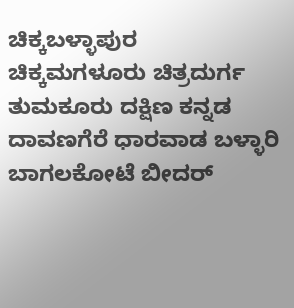ಚಿಕ್ಕಬಳ್ಳಾಪುರ
ಚಿಕ್ಕಮಗಳೂರು ಚಿತ್ರದುರ್ಗ ತುಮಕೂರು ದಕ್ಷಿಣ ಕನ್ನಡ ದಾವಣಗೆರೆ ಧಾರವಾಡ ಬಳ್ಳಾರಿ ಬಾಗಲಕೋಟೆ ಬೀದರ್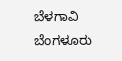ಬೆಳಗಾವಿ ಬೆಂಗಳೂರು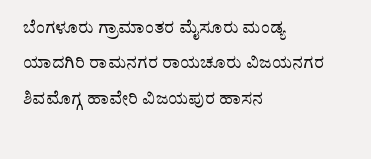ಬೆಂಗಳೂರು ಗ್ರಾಮಾಂತರ ಮೈಸೂರು ಮಂಡ್ಯ ಯಾದಗಿರಿ ರಾಮನಗರ ರಾಯಚೂರು ವಿಜಯನಗರ
ಶಿವಮೊಗ್ಗ ಹಾವೇರಿ ವಿಜಯಪುರ ಹಾಸನ